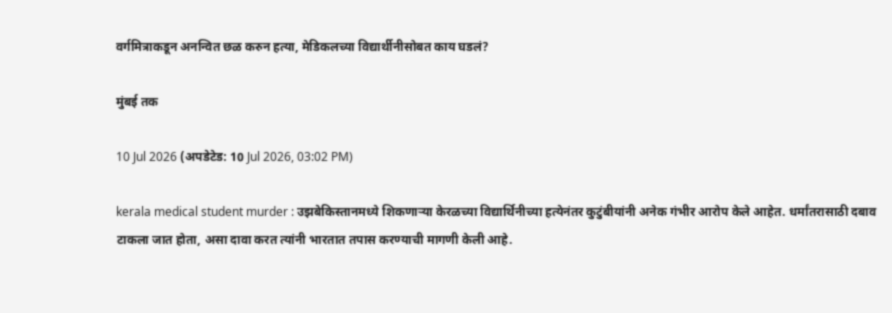वर्गमित्राकडून अनन्वित छळ करुन हत्या, मेडिकलच्या विद्यार्थीनीसोबत काय घडलं?

मुंबई तक

10 Jul 2026 (अपडेटेड: 10 Jul 2026, 03:02 PM)

kerala medical student murder : उझबेकिस्तानमध्ये शिकणाऱ्या केरळच्या विद्यार्थिनीच्या हत्येनंतर कुटुंबीयांनी अनेक गंभीर आरोप केले आहेत. धर्मांतरासाठी दबाव टाकला जात होता, असा दावा करत त्यांनी भारतात तपास करण्याची मागणी केली आहे.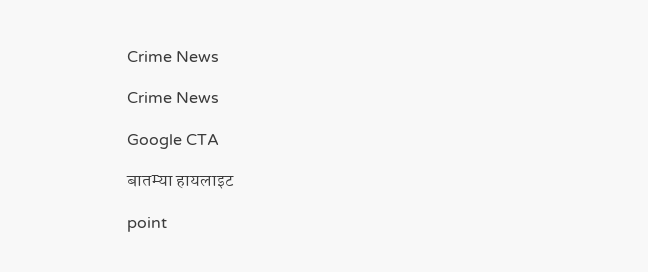Crime News

Crime News

Google CTA

बातम्या हायलाइट

point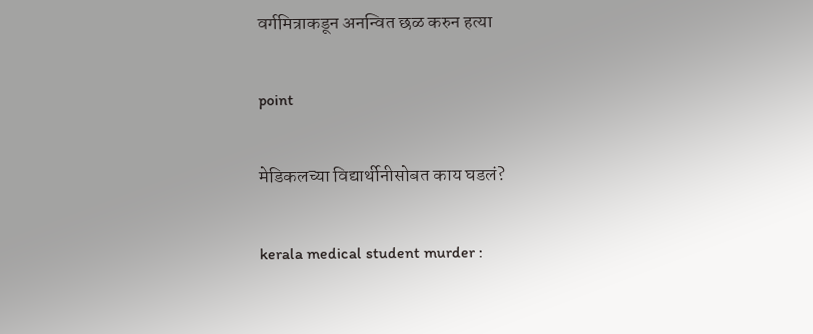वर्गमित्राकडून अनन्वित छळ करुन हत्या

point

मेडिकलच्या विद्यार्थीनीसोबत काय घडलं?

kerala medical student murder :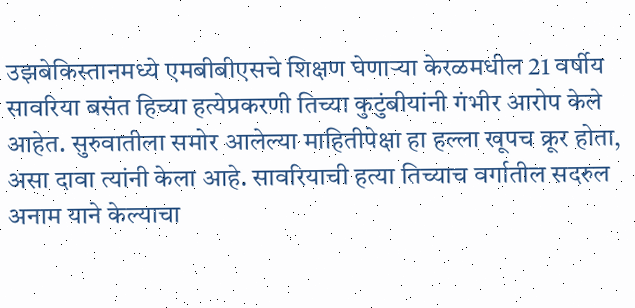उझबेकिस्तानमध्ये एमबीबीएसचे शिक्षण घेणाऱ्या केरळमधील 21 वर्षीय सावरिया बसंत हिच्या हत्येप्रकरणी तिच्या कुटुंबीयांनी गंभीर आरोप केले आहेत. सुरुवातीला समोर आलेल्या माहितीपेक्षा हा हल्ला खूपच क्रूर होता, असा दावा त्यांनी केला आहे. सावरियाची हत्या तिच्याच वर्गातील सदरुल अनाम याने केल्याचा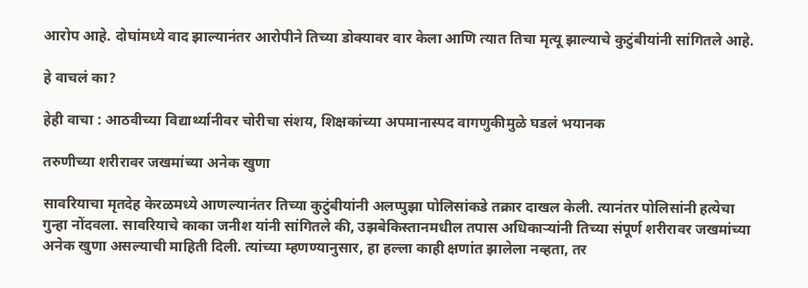आरोप आहे. दोघांमध्ये वाद झाल्यानंतर आरोपीने तिच्या डोक्यावर वार केला आणि त्यात तिचा मृत्यू झाल्याचे कुटुंबीयांनी सांगितले आहे.

हे वाचलं का?

हेही वाचा : आठवीच्या विद्यार्थ्यानीवर चोरीचा संशय, शिक्षकांच्या अपमानास्पद वागणुकीमुळे घडलं भयानक

तरुणीच्या शरीरावर जखमांच्या अनेक खुणा

सावरियाचा मृतदेह केरळमध्ये आणल्यानंतर तिच्या कुटुंबीयांनी अलप्पुझा पोलिसांकडे तक्रार दाखल केली. त्यानंतर पोलिसांनी हत्येचा गुन्हा नोंदवला. सावरियाचे काका जनीश यांनी सांगितले की, उझबेकिस्तानमधील तपास अधिकाऱ्यांनी तिच्या संपूर्ण शरीरावर जखमांच्या अनेक खुणा असल्याची माहिती दिली. त्यांच्या म्हणण्यानुसार, हा हल्ला काही क्षणांत झालेला नव्हता, तर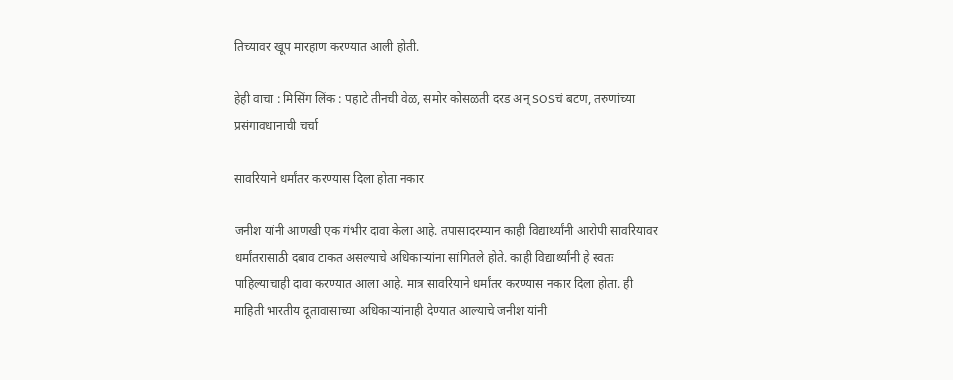तिच्यावर खूप मारहाण करण्यात आली होती.

हेही वाचा : मिसिंग लिंक : पहाटे तीनची वेळ, समोर कोसळती दरड अन् SOSचं बटण, तरुणांच्या प्रसंगावधानाची चर्चा

सावरियाने धर्मांतर करण्यास दिला होता नकार

जनीश यांनी आणखी एक गंभीर दावा केला आहे. तपासादरम्यान काही विद्यार्थ्यांनी आरोपी सावरियावर धर्मांतरासाठी दबाव टाकत असल्याचे अधिकाऱ्यांना सांगितले होते. काही विद्यार्थ्यांनी हे स्वतः पाहिल्याचाही दावा करण्यात आला आहे. मात्र सावरियाने धर्मांतर करण्यास नकार दिला होता. ही माहिती भारतीय दूतावासाच्या अधिकाऱ्यांनाही देण्यात आल्याचे जनीश यांनी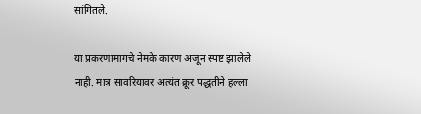सांगितले.

या प्रकरणामागचे नेमके कारण अजून स्पष्ट झालेले नाही. मात्र सावरियावर अत्यंत क्रूर पद्धतीने हल्ला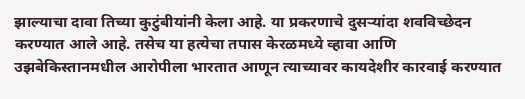झाल्याचा दावा तिच्या कुटुंबीयांनी केला आहे. या प्रकरणाचे दुसऱ्यांदा शवविच्छेदन करण्यात आले आहे. तसेच या हत्येचा तपास केरळमध्ये व्हावा आणि उझबेकिस्तानमधील आरोपीला भारतात आणून त्याच्यावर कायदेशीर कारवाई करण्यात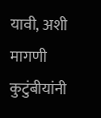यावी, अशी मागणी कुटुंबीयांनी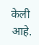केली आहे.